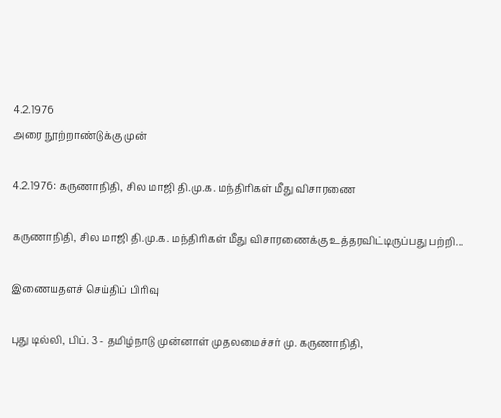4.2.1976
அரை நூற்றாண்டுக்கு முன்

4.2.1976: கருணாநிதி, சில மாஜி தி.மு.க. மந்திரிகள் மீது விசாரணை

கருணாநிதி, சில மாஜி தி.மு.க. மந்திரிகள் மீது விசாரணைக்கு உத்தரவிட்டிருப்பது பற்றி...

இணையதளச் செய்திப் பிரிவு

புது டில்லி, பிப். 3 - தமிழ்நாடு முன்னாள் முதலமைச்சர் மு. கருணாநிதி,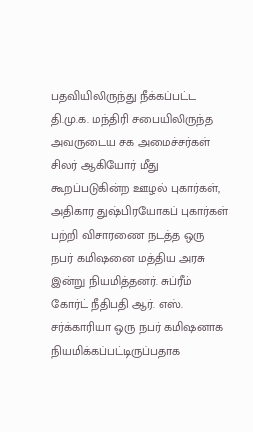பதவியிலிருந்து நீக்கப்பட்ட தி.மு.க. மந்திரி சபையிலிருந்த அவருடைய சக அமைச்சர்கள் சிலர் ஆகியோர் மீது கூறப்படுகின்ற ஊழல் புகார்கள், அதிகார துஷ்பிரயோகப் புகார்கள் பற்றி விசாரணை நடத்த ஒரு நபர் கமிஷனை மத்திய அரசு இன்று நியமித்தனர். சுப்ரீம் கோர்ட் நீதிபதி ஆர். எஸ். சர்க்காரியா ஒரு நபர் கமிஷனாக நியமிக்கப்பட்டிருப்பதாக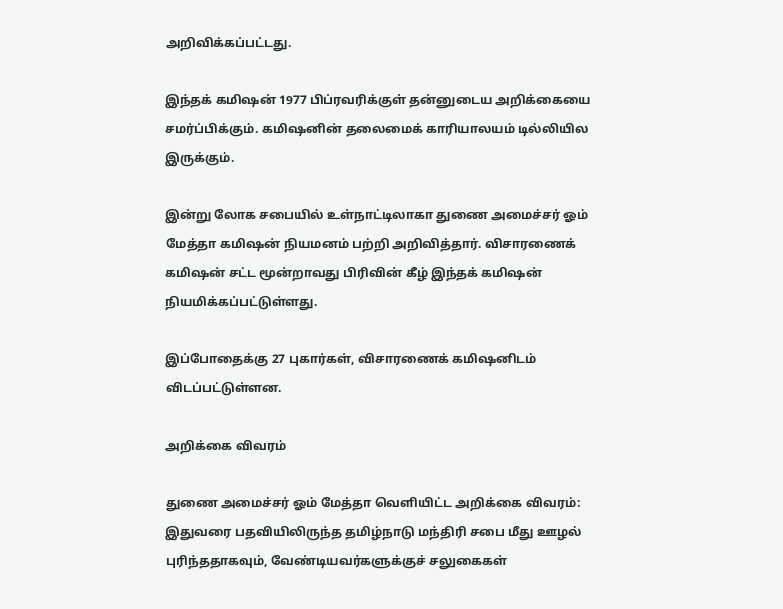அறிவிக்கப்பட்டது.

இந்தக் கமிஷன் 1977 பிப்ரவரிக்குள் தன்னுடைய அறிக்கையை சமர்ப்பிக்கும். கமிஷனின் தலைமைக் காரியாலயம் டில்லியில இருக்கும்.

இன்று லோக சபையில் உள்நாட்டிலாகா துணை அமைச்சர் ஓம் மேத்தா கமிஷன் நியமனம் பற்றி அறிவித்தார். விசாரணைக் கமிஷன் சட்ட மூன்றாவது பிரிவின் கீழ் இந்தக் கமிஷன் நியமிக்கப்பட்டுள்ளது.

இப்போதைக்கு 27 புகார்கள், விசாரணைக் கமிஷனிடம் விடப்பட்டுள்ளன.

அறிக்கை விவரம்

துணை அமைச்சர் ஓம் மேத்தா வெளியிட்ட அறிக்கை விவரம்: இதுவரை பதவியிலிருந்த தமிழ்நாடு மந்திரி சபை மீது ஊழல் புரிந்ததாகவும், வேண்டியவர்களுக்குச் சலுகைகள்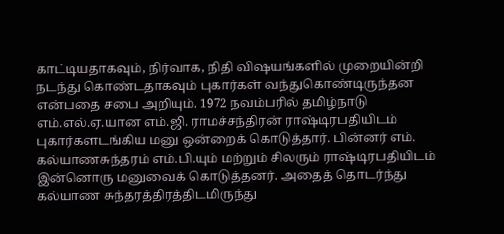காட்டியதாகவும், நிர்வாக, நிதி விஷயங்களில் முறையின்றி நடந்து கொண்டதாகவும் புகார்கள் வந்துகொண்டிருந்தன என்பதை சபை அறியும். 1972 நவம்பரில் தமிழ்நாடு எம்.எல்.ஏ.யான எம்.ஜி. ராமச்சந்திரன் ராஷ்டிரபதியிடம் புகார்களடங்கிய மனு ஒன்றைக் கொடுத்தார். பின்னர் எம். கல்யாணசுந்தரம் எம்.பி.யும் மற்றும் சிலரும் ராஷ்டிரபதியிடம் இன்னொரு மனுவைக் கொடுத்தனர். அதைத் தொடர்ந்து கல்யாண சுந்தரத்திரத்திடமிருந்து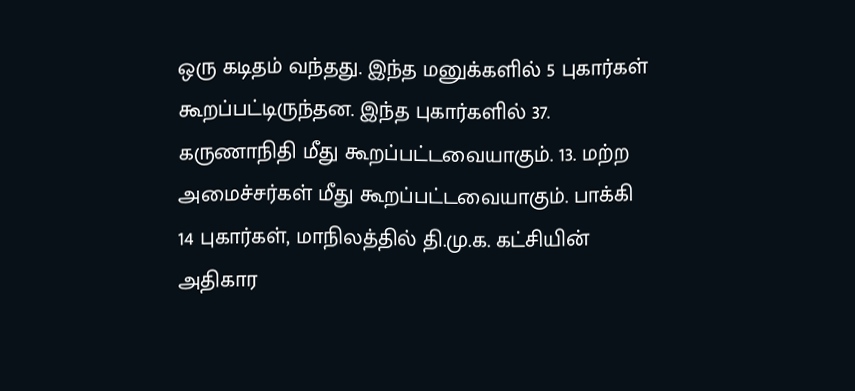ஒரு கடிதம் வந்தது. இந்த மனுக்களில் 5 புகார்கள் கூறப்பட்டிருந்தன. இந்த புகார்களில் 37. கருணாநிதி மீது கூறப்பட்டவையாகும். 13. மற்ற அமைச்சர்கள் மீது கூறப்பட்டவையாகும். பாக்கி 14 புகார்கள், மாநிலத்தில் தி.மு.க. கட்சியின் அதிகார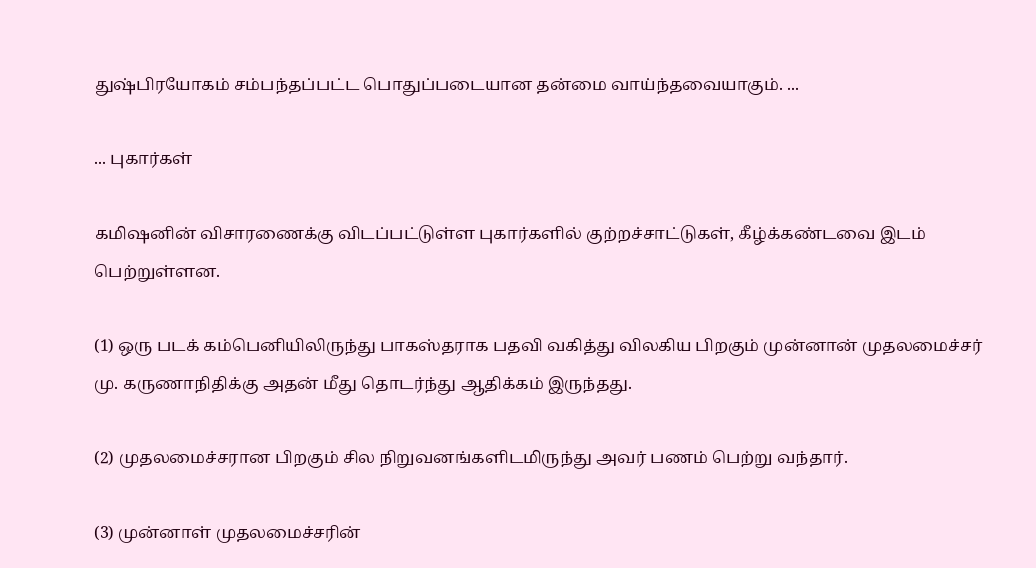துஷ்பிரயோகம் சம்பந்தப்பட்ட பொதுப்படையான தன்மை வாய்ந்தவையாகும். ...

... புகார்கள்

கமிஷனின் விசாரணைக்கு விடப்பட்டுள்ள புகார்களில் குற்றச்சாட்டுகள், கீழ்க்கண்டவை இடம் பெற்றுள்ளன.

(1) ஒரு படக் கம்பெனியிலிருந்து பாகஸ்தராக பதவி வகித்து விலகிய பிறகும் முன்னான் முதலமைச்சர் மு. கருணாநிதிக்கு அதன் மீது தொடர்ந்து ஆதிக்கம் இருந்தது.

(2) முதலமைச்சரான பிறகும் சில நிறுவனங்களிடமிருந்து அவர் பணம் பெற்று வந்தார்.

(3) முன்னாள் முதலமைச்சரின்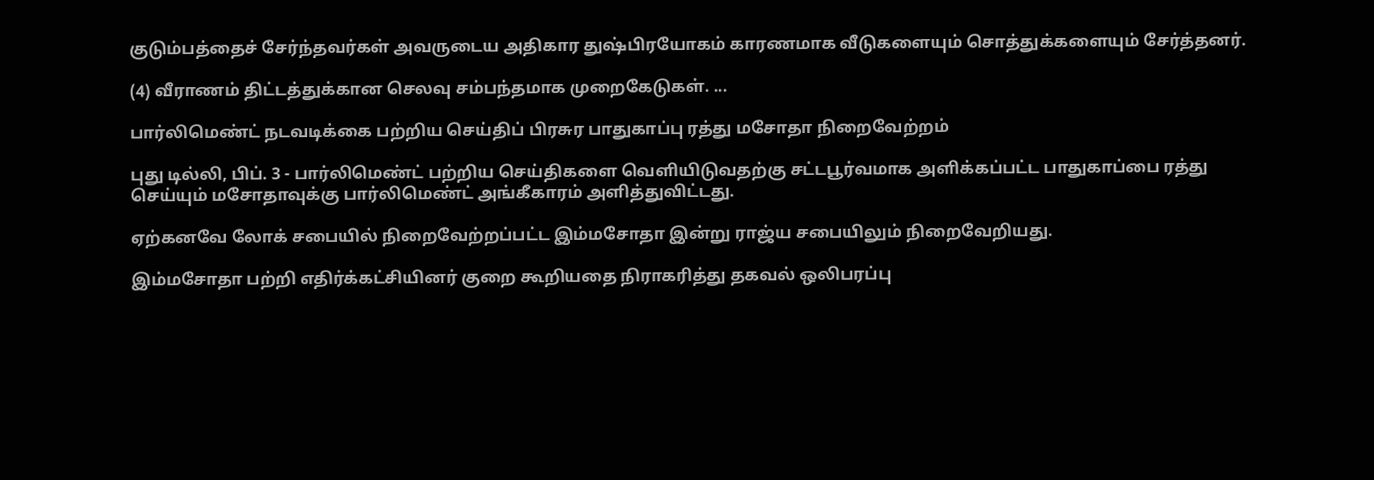குடும்பத்தைச் சேர்ந்தவர்கள் அவருடைய அதிகார துஷ்பிரயோகம் காரணமாக வீடுகளையும் சொத்துக்களையும் சேர்த்தனர்.

(4) வீராணம் திட்டத்துக்கான செலவு சம்பந்தமாக முறைகேடுகள். ...

பார்லிமெண்ட் நடவடிக்கை பற்றிய செய்திப் பிரசுர பாதுகாப்பு ரத்து மசோதா நிறைவேற்றம்

புது டில்லி, பிப். 3 - பார்லிமெண்ட் பற்றிய செய்திகளை வெளியிடுவதற்கு சட்டபூர்வமாக அளிக்கப்பட்ட பாதுகாப்பை ரத்து செய்யும் மசோதாவுக்கு பார்லிமெண்ட் அங்கீகாரம் அளித்துவிட்டது.

ஏற்கனவே லோக் சபையில் நிறைவேற்றப்பட்ட இம்மசோதா இன்று ராஜ்ய சபையிலும் நிறைவேறியது.

இம்மசோதா பற்றி எதிர்க்கட்சியினர் குறை கூறியதை நிராகரித்து தகவல் ஒலிபரப்பு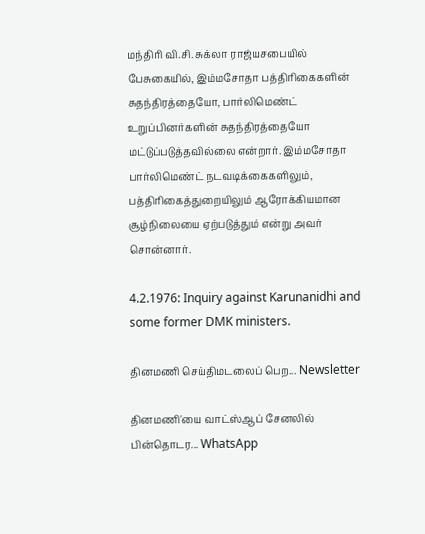மந்திரி வி.சி. சுக்லா ராஜ்யசபையில் பேசுகையில், இம்மசோதா பத்திரிகைகளின் சுதந்திரத்தையோ, பார்லிமெண்ட் உறுப்பினர்களின் சுதந்திரத்தையோ மட்டுப்படுத்தவில்லை என்றார். இம்மசோதா பார்லிமெண்ட் நடவடிக்கைகளிலும், பத்திரிகைத்துறையிலும் ஆரோக்கியமான சூழ்நிலையை ஏற்படுத்தும் என்று அவர் சொன்னார்.

4.2.1976: Inquiry against Karunanidhi and some former DMK ministers.

தினமணி செய்திமடலைப் பெற... Newsletter

தினமணி'யை வாட்ஸ்ஆப் சேனலில் பின்தொடர... WhatsApp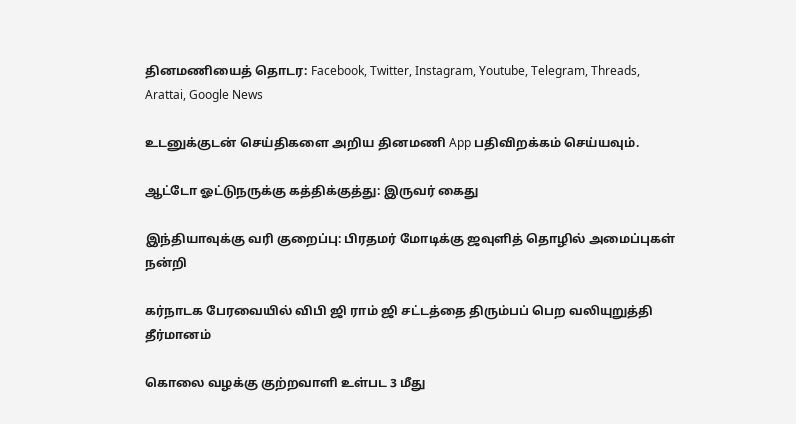தினமணியைத் தொடர: Facebook, Twitter, Instagram, Youtube, Telegram, Threads, Arattai, Google News

உடனுக்குடன் செய்திகளை அறிய தினமணி App பதிவிறக்கம் செய்யவும்.

ஆட்டோ ஓட்டுநருக்கு கத்திக்குத்து: இருவர் கைது

இந்தியாவுக்கு வரி குறைப்பு: பிரதமர் மோடிக்கு ஜவுளித் தொழில் அமைப்புகள் நன்றி

கர்நாடக பேரவையில் விபி ஜி ராம் ஜி சட்டத்தை திரும்பப் பெற வலியுறுத்தி தீர்மானம்

கொலை வழக்கு குற்றவாளி உள்பட 3 மீது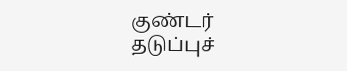குண்டர் தடுப்புச்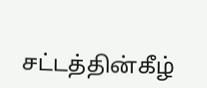சட்டத்தின்கீழ்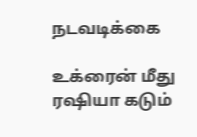நடவடிக்கை

உக்ரைன் மீது ரஷியா கடும்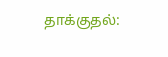தாக்குதல்: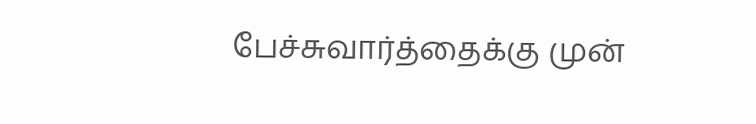பேச்சுவார்த்தைக்கு முன்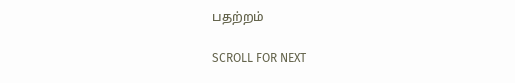பதற்றம்

SCROLL FOR NEXT